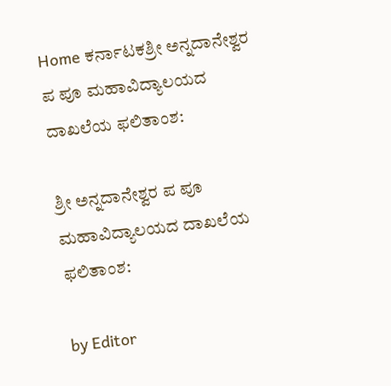Home ಕರ್ನಾಟಕಶ್ರೀ ಅನ್ನದಾನೇಶ್ವರ ಪ ಪೂ ಮಹಾವಿದ್ಯಾಲಯದ ದಾಖಲೆಯ ಫಲಿತಾಂಶ:

ಶ್ರೀ ಅನ್ನದಾನೇಶ್ವರ ಪ ಪೂ ಮಹಾವಿದ್ಯಾಲಯದ ದಾಖಲೆಯ ಫಲಿತಾಂಶ:

by Editor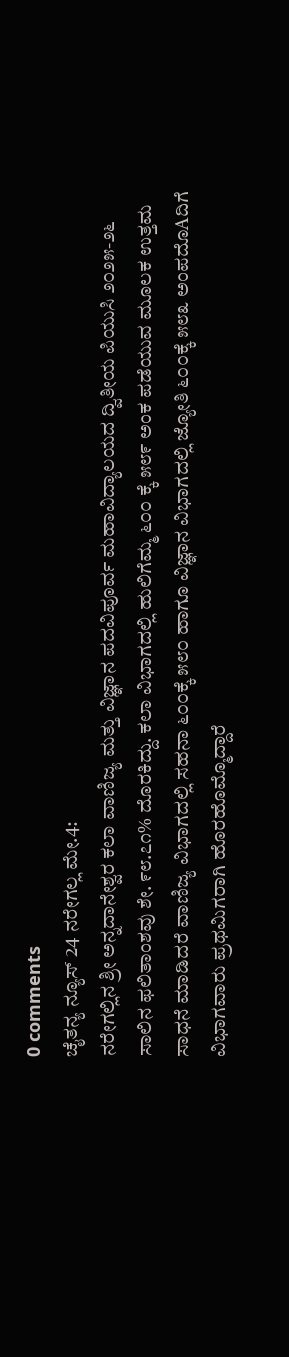0 comments
ಚೈತನ್ಯ ನ್ಯೂಸ್ 24 ನರೇಗಲ್ಲ ಮೇ.4:
ನರೇಗಲ್ಲಿನ ಶ್ರೀ ಅನ್ನದಾನೇಶ್ವರ ಕಲಾ ವಾಣಿಜ್ಯ ಮತ್ತು ವಿಜ್ಞಾನ ಪದವಿಪೂರ್ವ ಮಹಾವಿದ್ಯಾಲಯದ ದ್ವಿತೀಯ ಪಿಯುಸಿ ೨೦೨೫-೨೬ ಸಾಲಿನ ಫಲಿತಾಂಶವು ಶೇ. ೯೮.೭೧% ದೊರಕಿದ್ದು. ಕಲಾ ವಿಭಾಗದಲ್ಲಿ ಹುಲಿಗೆಮ್ಮ ೬೦೦ ಕ್ಕೆ ೫೮೯ ಅಂಕ ಪಡೆಯುವ ಮೂಲಕ ಉತ್ತಮ ಸಾಧನೆ ಮಾಡಿದರೆ ವಾಣಿಜ್ಯ ವಿಭಾಗದಲ್ಲಿ ಸಹನಾ ೬೦೦ಕ್ಕೆ ೫೮೦ ಹಾಗೂ ವಿಜ್ಞಾನ ವಿಭಾಗದಲ್ಲಿ ಜ್ಯೋತಿ ೬೦೦ಕ್ಕೆ ೫೮೩ ಅಂಪದೊAದಿಗೆ ವಿಭಾಗವಾರು ಪ್ರಥಮಿಗರಾಗಿ ಹೊರಹೊಮ್ಮೊದ್ದಾರೆ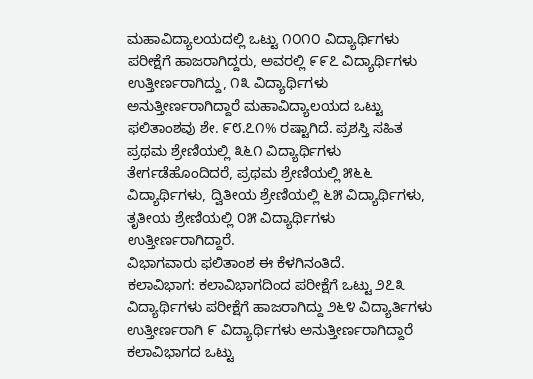ಮಹಾವಿದ್ಯಾಲಯದಲ್ಲಿ ಒಟ್ಟು ೧೦೧೦ ವಿದ್ಯಾರ್ಥಿಗಳು ಪರೀಕ್ಷೆಗೆ ಹಾಜರಾಗಿದ್ದರು, ಅವರಲ್ಲಿ ೯೯೭ ವಿದ್ಯಾರ್ಥಿಗಳು ಉತ್ತೀರ್ಣರಾಗಿದ್ದು, ೧೩ ವಿದ್ಯಾರ್ಥಿಗಳು ಅನುತ್ತೀರ್ಣರಾಗಿದ್ದಾರೆ ಮಹಾವಿದ್ಯಾಲಯದ ಒಟ್ಟು ಫಲಿತಾಂಶವು ಶೇ. ೯೮.೭೧% ರಷ್ಟಾಗಿದೆ. ಪ್ರಶಸ್ತಿ ಸಹಿತ ಪ್ರಥಮ ಶ್ರೇಣಿಯಲ್ಲಿ ೩೬೧ ವಿದ್ಯಾರ್ಥಿಗಳು ತೇರ್ಗಡೆಹೊಂದಿದರೆ, ಪ್ರಥಮ ಶ್ರೇಣಿಯಲ್ಲಿ ೫೬೬ ವಿದ್ಯಾರ್ಥಿಗಳು, ದ್ವಿತೀಯ ಶ್ರೇಣಿಯಲ್ಲಿ ೬೫ ವಿದ್ಯಾರ್ಥಿಗಳು, ತೃತೀಯ ಶ್ರೇಣಿಯಲ್ಲಿ ೦೫ ವಿದ್ಯಾರ್ಥಿಗಳು ಉತ್ತೀರ್ಣರಾಗಿದ್ದಾರೆ.
ವಿಭಾಗವಾರು ಫಲಿತಾಂಶ ಈ ಕೆಳಗಿನಂತಿದೆ.
ಕಲಾವಿಭಾಗ: ಕಲಾವಿಭಾಗದಿಂದ ಪರೀಕ್ಷೆಗೆ ಒಟ್ಟು ೨೭೩ ವಿದ್ಯಾರ್ಥಿಗಳು ಪರೀಕ್ಷೆಗೆ ಹಾಜರಾಗಿದ್ದು ೨೬೪ ವಿದ್ಯಾರ್ತಿಗಳು ಉತ್ತೀರ್ಣರಾಗಿ ೯ ವಿದ್ಯಾರ್ಥಿಗಳು ಅನುತ್ತೀರ್ಣರಾಗಿದ್ದಾರೆ ಕಲಾವಿಭಾಗದ ಒಟ್ಟು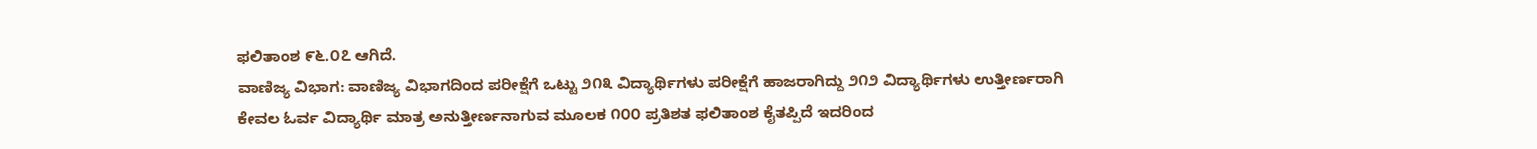ಫಲಿತಾಂಶ ೯೬.೦೭ ಆಗಿದೆ.
ವಾಣಿಜ್ಯ ವಿಭಾಗ: ವಾಣಿಜ್ಯ ವಿಭಾಗದಿಂದ ಪರೀಕ್ಷೆಗೆ ಒಟ್ಟು ೨೧೩ ವಿದ್ಯಾರ್ಥಿಗಳು ಪರೀಕ್ಷೆಗೆ ಹಾಜರಾಗಿದ್ದು ೨೧೨ ವಿದ್ಯಾರ್ಥಿಗಳು ಉತ್ತೀರ್ಣರಾಗಿ ಕೇವಲ ಓರ್ವ ವಿದ್ಯಾರ್ಥಿ ಮಾತ್ರ ಅನುತ್ತೀರ್ಣನಾಗುವ ಮೂಲಕ ೧೦೦ ಪ್ರತಿಶತ ಫಲಿತಾಂಶ ಕೈತಪ್ಪಿದೆ ಇದರಿಂದ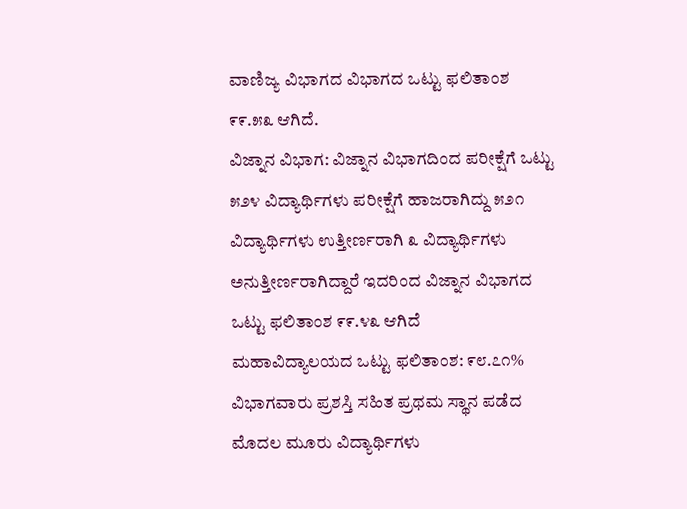ವಾಣಿಜ್ಯ ವಿಭಾಗದ ವಿಭಾಗದ ಒಟ್ಟು ಫಲಿತಾಂಶ ೯೯.೫೩ ಆಗಿದೆ.
ವಿಜ್ನಾನ ವಿಭಾಗ: ವಿಜ್ನಾನ ವಿಭಾಗದಿಂದ ಪರೀಕ್ಷೆಗೆ ಒಟ್ಟು ೫೨೪ ವಿದ್ಯಾರ್ಥಿಗಳು ಪರೀಕ್ಷೆಗೆ ಹಾಜರಾಗಿದ್ದು ೫೨೧ ವಿದ್ಯಾರ್ಥಿಗಳು ಉತ್ತೀರ್ಣರಾಗಿ ೩ ವಿದ್ಯಾರ್ಥಿಗಳು ಅನುತ್ತೀರ್ಣರಾಗಿದ್ದಾರೆ ಇದರಿಂದ ವಿಜ್ನಾನ ವಿಭಾಗದ ಒಟ್ಟು ಫಲಿತಾಂಶ ೯೯.೪೩ ಆಗಿದೆ
ಮಹಾವಿದ್ಯಾಲಯದ ಒಟ್ಟು ಫಲಿತಾಂಶ: ೯೮.೭೧%
ವಿಭಾಗವಾರು ಪ್ರಶಸ್ತಿ ಸಹಿತ ಪ್ರಥಮ ಸ್ಥಾನ ಪಡೆದ ಮೊದಲ ಮೂರು ವಿದ್ಯಾರ್ಥಿಗಳು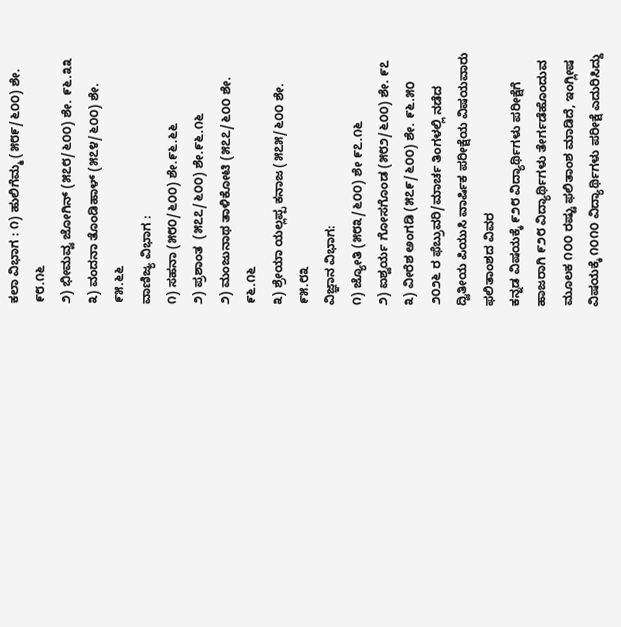ಕಲಾ ವಿಭಾಗ : ೧) ಹುಲಿಗೆಮ್ಮ (೫೮೯/೬೦೦) ಶೇ. ೯೮.೧೬
೨) ಭೀಮವ್ವ ಜೋಗಿನ್ (೫೭೮/೬೦೦) ಶೇ. ೯೬.೩೩
೩) ವಂದನಾ ತೊಂಡಿಹಾಳ್ (೫೭೪/೬೦೦) ಶೇ. ೯೫.೬೬
ವಾಣಿಜ್ಯ ವಿಭಾಗ :
೧) ಸಹನಾ (೫೮೦/೬೦೦) ಶೇ.೯೬.೬೬
೨) ಪ್ರಶಾಂತ  (೫೭೭/೬೦೦) ಶೇ.೯೬.೧೬
೨) ಮಂಜುನಾಥ ತಾಳಿಕೋಟಿ (೫೭೭/೬೦೦ ಶೇ. ೯೬.೧೬
೩) ಶ್ರೇಯಾ ಯಲ್ಲಪ್ಪ ಕನಾಜ (೫೭೫/೬೦೦ ಶೇ. ೯೫.೮೩
ವಿಜ್ಞಾನ ವಿಭಾಗ:
೧) ಜ್ಯೋತಿ (೫೮೩/೬೦೦) ಶೇ ೯೭.೧೬
೨) ಐಶ್ವರ್ಯ ಗೋಸಗೊಂಡ (೫೮೨/೬೦೦) ಶೇ. ೯೭
೩) ವೀರೆಶ ಅಂಗಡಿ (೫೭೯/೬೦೦) ಶೇ. ೯೬.೫೦
೨೦೨೬ ರ ಫೆಬ್ರುವರಿ/ಮಾರ್ಚ ತಿಂಗಳಲ್ಲಿ ನಡೆದ ದ್ವಿತೀಯ ಪಿಯುಸಿ ವಾರ್ಷಿಕ ಪರೀಕ್ಷೆಯ ವಿಷಯವಾರು ಫಲಿತಾಂಶದ ವಿವರ
ಕನ್ನಡ ವಿಷಯಕ್ಕೆ ೯೨೮ ವಿದ್ಯಾರ್ಥಿಗಳು ಪರೀಕ್ಷೆಗೆ ಹಾಜರಾಗಿ ೯೨೮ ವಿದ್ಯಾರ್ಥಿಗಳು ತೇರ್ಗಡೆಹೊಂದುವ ಮೂಲಕ ೧೦೦ ರಷ್ಟು ಫಲಿತಾಂಶ ಮಾಡಿದೆ, ಇಂಗ್ಲೀಷ ವಿಷಯಕ್ಕೆ ೧೦೧೦ ವಿದ್ಯಾರ್ಥಿಗಳು ಪರೀಕ್ಷೆ ಎದುರಿಸಿದ್ದು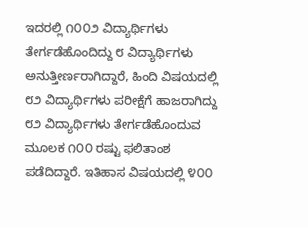ಇದರಲ್ಲಿ ೧೦೦೨ ವಿದ್ಯಾರ್ಥಿಗಳು ತೇರ್ಗಡೆಹೊಂದಿದ್ದು ೮ ವಿದ್ಯಾರ್ಥಿಗಳು ಅನುತ್ತೀರ್ಣರಾಗಿದ್ದಾರೆ, ಹಿಂದಿ ವಿಷಯದಲ್ಲಿ ೮೨ ವಿದ್ಯಾರ್ಥಿಗಳು ಪರೀಕ್ಷೆಗೆ ಹಾಜರಾಗಿದ್ದು ೮೨ ವಿದ್ಯಾರ್ಥಿಗಳು ತೇರ್ಗಡೆಹೊಂದುವ ಮೂಲಕ ೧೦೦ ರಷ್ಟು ಫಲಿತಾಂಶ ಪಡೆದಿದ್ದಾರೆ. ಇತಿಹಾಸ ವಿಷಯದಲ್ಲಿ ೪೦೦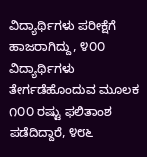ವಿದ್ಯಾರ್ಥಿಗಳು ಪರೀಕ್ಷೆಗೆ ಹಾಜರಾಗಿದ್ದು, ೪೦೦ ವಿದ್ಯಾರ್ಥಿಗಳು ತೇರ್ಗಡೆಹೊಂದುವ ಮೂಲಕ ೧೦೦ ರಷ್ಟು ಫಲಿತಾಂಶ ಪಡೆದಿದ್ದಾರೆ, ೪೮೬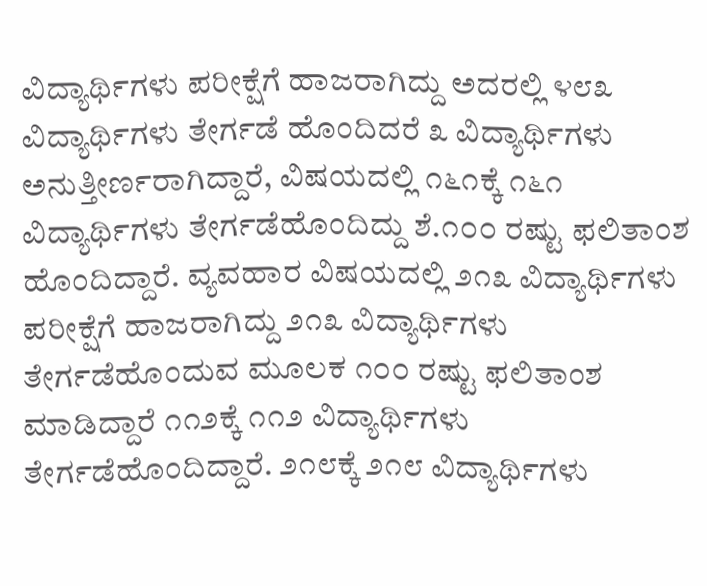ವಿದ್ಯಾರ್ಥಿಗಳು ಪರೀಕ್ಷೆಗೆ ಹಾಜರಾಗಿದ್ದು ಅದರಲ್ಲಿ ೪೮೩ ವಿದ್ಯಾರ್ಥಿಗಳು ತೇರ್ಗಡೆ ಹೊಂದಿದರೆ ೩ ವಿದ್ಯಾರ್ಥಿಗಳು ಅನುತ್ತೀರ್ಣರಾಗಿದ್ದಾರೆ, ವಿಷಯದಲ್ಲಿ ೧೬೧ಕ್ಕೆ ೧೬೧ ವಿದ್ಯಾರ್ಥಿಗಳು ತೇರ್ಗಡೆಹೊಂದಿದ್ದು ಶೆ.೧೦೦ ರಷ್ಟು ಫಲಿತಾಂಶ ಹೊಂದಿದ್ದಾರೆ. ವ್ಯವಹಾರ ವಿಷಯದಲ್ಲಿ ೨೧೩ ವಿದ್ಯಾರ್ಥಿಗಳು ಪರೀಕ್ಷೆಗೆ ಹಾಜರಾಗಿದ್ದು ೨೧೩ ವಿದ್ಯಾರ್ಥಿಗಳು ತೇರ್ಗಡೆಹೊಂದುವ ಮೂಲಕ ೧೦೦ ರಷ್ಟು ಫಲಿತಾಂಶ ಮಾಡಿದ್ದಾರೆ ೧೧೨ಕ್ಕೆ ೧೧೨ ವಿದ್ಯಾರ್ಥಿಗಳು ತೇರ್ಗಡೆಹೊಂದಿದ್ದಾರೆ. ೨೧೮ಕ್ಕೆ ೨೧೮ ವಿದ್ಯಾರ್ಥಿಗಳು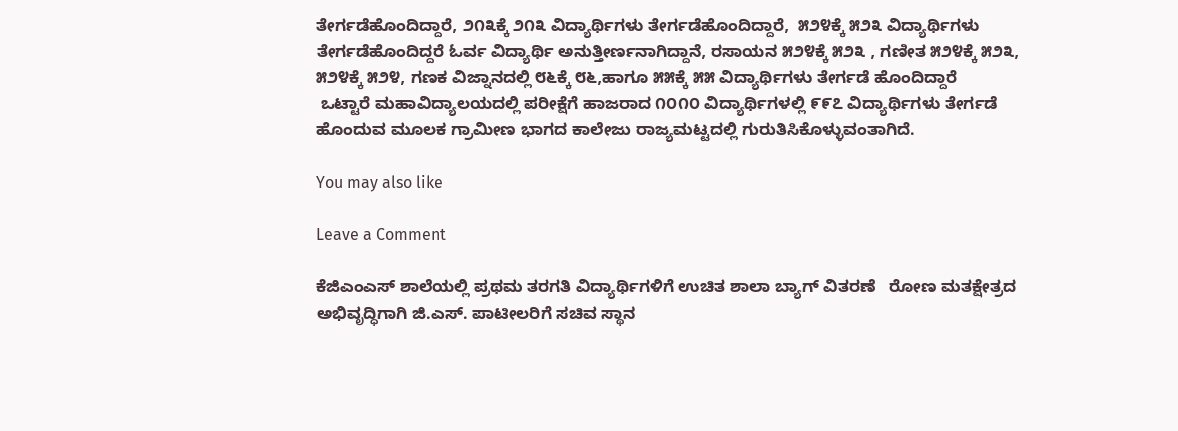ತೇರ್ಗಡೆಹೊಂದಿದ್ದಾರೆ, ೨೧೩ಕ್ಕೆ ೨೧೩ ವಿದ್ಯಾರ್ಥಿಗಳು ತೇರ್ಗಡೆಹೊಂದಿದ್ದಾರೆ,  ೫೨೪ಕ್ಕೆ ೫೨೩ ವಿದ್ಯಾರ್ಥಿಗಳು ತೇರ್ಗಡೆಹೊಂದಿದ್ದರೆ ಓರ್ವ ವಿದ್ಯಾರ್ಥಿ ಅನುತ್ತೀರ್ಣನಾಗಿದ್ದಾನೆ, ರಸಾಯನ ೫೨೪ಕ್ಕೆ ೫೨೩ , ಗಣೀತ ೫೨೪ಕ್ಕೆ ೫೨೩, ೫೨೪ಕ್ಕೆ ೫೨೪, ಗಣಕ ವಿಜ್ನಾನದಲ್ಲಿ ೮೬ಕ್ಕೆ ೮೬,ಹಾಗೂ ೫೫ಕ್ಕೆ ೫೫ ವಿದ್ಯಾರ್ಥಿಗಳು ತೇರ್ಗಡೆ ಹೊಂದಿದ್ದಾರೆ
 ಒಟ್ಟಾರೆ ಮಹಾವಿದ್ಯಾಲಯದಲ್ಲಿ ಪರೀಕ್ಷೆಗೆ ಹಾಜರಾದ ೧೦೧೦ ವಿದ್ಯಾರ್ಥಿಗಳಲ್ಲಿ ೯೯೭ ವಿದ್ಯಾರ್ಥಿಗಳು ತೇರ್ಗಡೆ ಹೊಂದುವ ಮೂಲಕ ಗ್ರಾಮೀಣ ಭಾಗದ ಕಾಲೇಜು ರಾಜ್ಯಮಟ್ಟದಲ್ಲಿ ಗುರುತಿಸಿಕೊಳ್ಳುವಂತಾಗಿದೆ.

You may also like

Leave a Comment

ಕೆಜಿಎಂಎಸ್ ಶಾಲೆಯಲ್ಲಿ ಪ್ರಥಮ ತರಗತಿ ವಿದ್ಯಾರ್ಥಿಗಳಿಗೆ ಉಚಿತ ಶಾಲಾ ಬ್ಯಾಗ್ ವಿತರಣೆ   ರೋಣ ಮತಕ್ಷೇತ್ರದ ಅಭಿವೃದ್ಧಿಗಾಗಿ ಜಿ.ಎಸ್. ಪಾಟೀಲರಿಗೆ ಸಚಿವ ಸ್ಥಾನ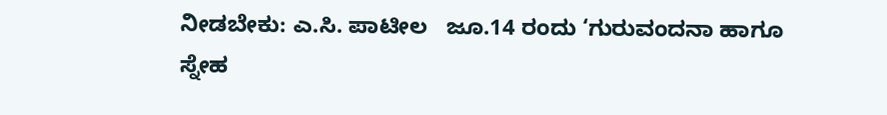ನೀಡಬೇಕು: ಎ.ಸಿ. ಪಾಟೀಲ   ಜೂ.14 ರಂದು ‘ಗುರುವಂದನಾ ಹಾಗೂ ಸ್ನೇಹ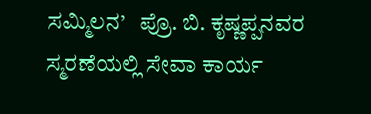ಸಮ್ಮಿಲನ’   ಪ್ರೊ. ಬಿ. ಕೃಷ್ಣಪ್ಪನವರ ಸ್ಮರಣೆಯಲ್ಲಿ ಸೇವಾ ಕಾರ್ಯ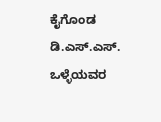ಕೈಗೊಂಡ ಡಿ.ಎಸ್.ಎಸ್.   ಒಳ್ಳೆಯವರ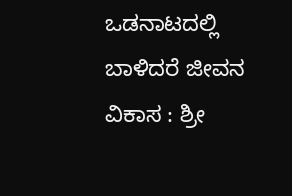ಒಡನಾಟದಲ್ಲಿ ಬಾಳಿದರೆ ಜೀವನ ವಿಕಾಸ : ಶ್ರೀ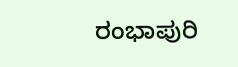ರಂಭಾಪುರಿ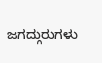ಜಗದ್ಗುರುಗಳು